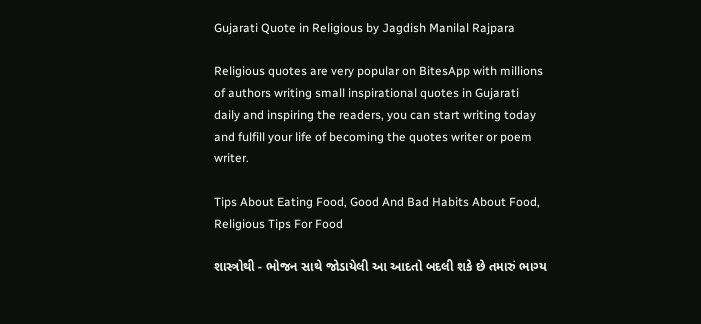Gujarati Quote in Religious by Jagdish Manilal Rajpara

Religious quotes are very popular on BitesApp with millions of authors writing small inspirational quotes in Gujarati daily and inspiring the readers, you can start writing today and fulfill your life of becoming the quotes writer or poem writer.

Tips About Eating Food, Good And Bad Habits About Food, Religious Tips For Food

શાસ્ત્રોથી - ભોજન સાથે જોડાયેલી આ આદતો બદલી શકે છે તમારું ભાગ્ય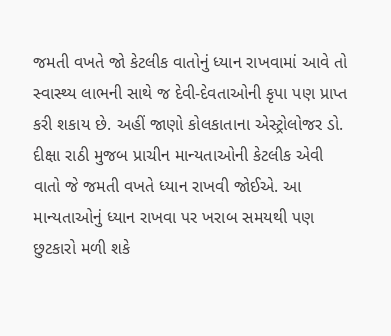જમતી વખતે જો કેટલીક વાતોનું ધ્યાન રાખવામાં આવે તો સ્વાસ્થ્ય લાભની સાથે જ દેવી-દેવતાઓની કૃપા પણ પ્રાપ્ત કરી શકાય છે. અહીં જાણો કોલકાતાના એસ્ટ્રોલોજર ડો. દીક્ષા રાઠી મુજબ પ્રાચીન માન્યતાઓની કેટલીક એવી વાતો જે જમતી વખતે ધ્યાન રાખવી જોઈએ. આ માન્યતાઓનું ધ્યાન રાખવા પર ખરાબ સમયથી પણ છુટકારો મળી શકે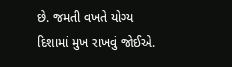છે. જમતી વખતે યોગ્ય દિશામાં મુખ રાખવું જોઈએ.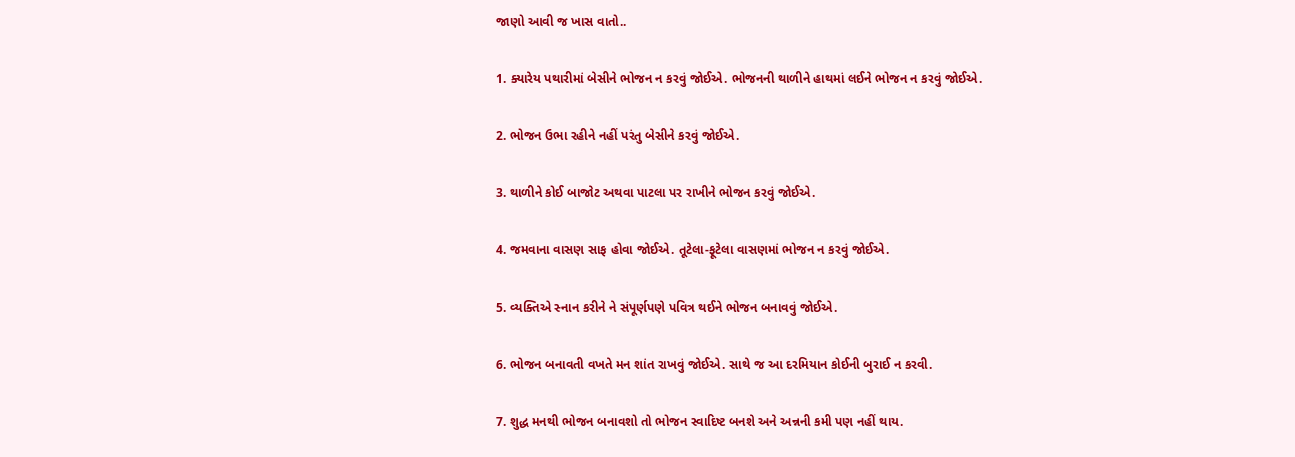જાણો આવી જ ખાસ વાતો..

1. ક્યારેય પથારીમાં બેસીને ભોજન ન કરવું જોઈએ. ભોજનની થાળીને હાથમાં લઈને ભોજન ન કરવું જોઈએ.

2. ભોજન ઉભા રહીને નહીં પરંતુ બેસીને કરવું જોઈએ.

3. થાળીને કોઈ બાજોટ અથવા પાટલા પર રાખીને ભોજન કરવું જોઈએ.

4. જમવાના વાસણ સાફ હોવા જોઈએ. તૂટેલા-ફૂટેલા વાસણમાં ભોજન ન કરવું જોઈએ.

5. વ્યક્તિએ સ્નાન કરીને ને સંપૂર્ણપણે પવિત્ર થઈને ભોજન બનાવવું જોઈએ.

6. ભોજન બનાવતી વખતે મન શાંત રાખવું જોઈએ. સાથે જ આ દરમિયાન કોઈની બુરાઈ ન કરવી.

7. શુદ્ધ મનથી ભોજન બનાવશો તો ભોજન સ્વાદિષ્ટ બનશે અને અન્નની કમી પણ નહીં થાય.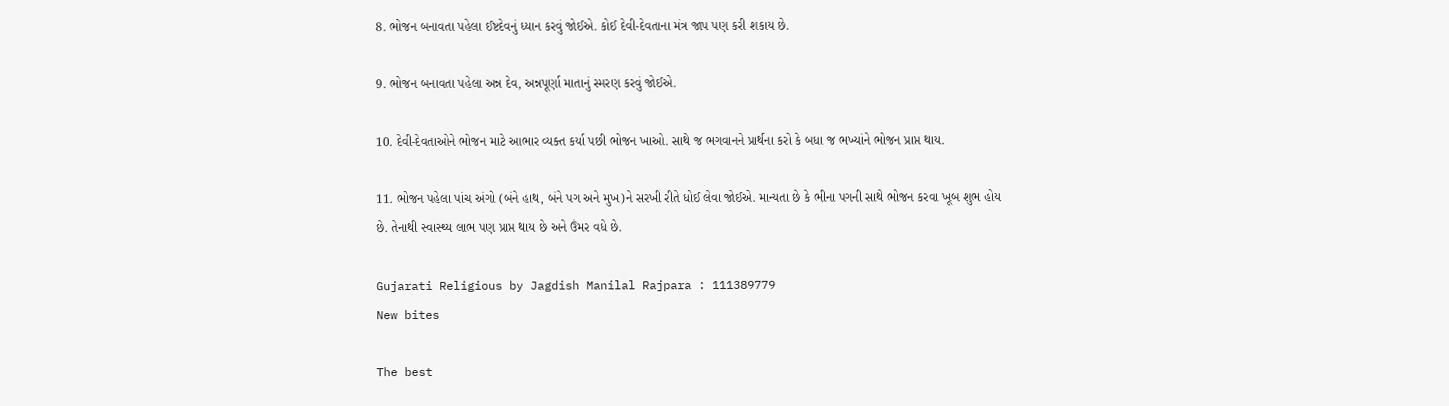8. ભોજન બનાવતા પહેલા ઈષ્ટદેવનું ધ્યાન કરવું જોઈએ. કોઈ દેવી-દેવતાના મંત્ર જાપ પણ કરી શકાય છે.

9. ભોજન બનાવતા પહેલા અન્ન દેવ, અન્નપૂર્ણા માતાનું સ્મરણ કરવું જોઈએ.

10. દેવી-દેવતાઓને ભોજન માટે આભાર વ્યક્ત કર્યા પછી ભોજન ખાઓ. સાથે જ ભગવાનને પ્રાર્થના કરો કે બધા જ ભખ્યાંને ભોજન પ્રાપ્ત થાય.

11. ભોજન પહેલા પાંચ અંગો (બંને હાથ, બંને પગ અને મુખ)ને સરખી રીતે ધોઈ લેવા જોઈએ. માન્યતા છે કે ભીના પગની સાથે ભોજન કરવા ખૂબ શુભ હોય છે. તેનાથી સ્વાસ્થ્ય લાભ પણ પ્રાપ્ત થાય છે અને ઉંમર વધે છે.

Gujarati Religious by Jagdish Manilal Rajpara : 111389779
New bites

The best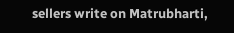sellers write on Matrubharti,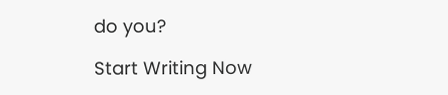do you?

Start Writing Now